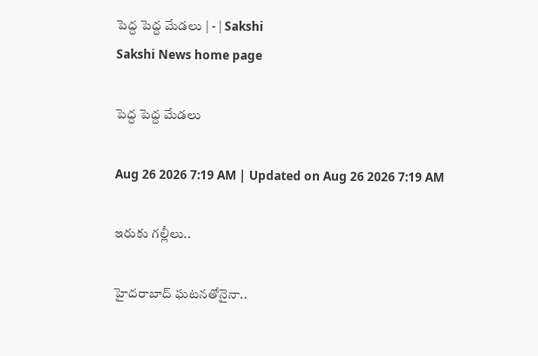పెద్ద పెద్ద మేడలు | - | Sakshi
Sakshi News home page

పెద్ద పెద్ద మేడలు

Aug 26 2026 7:19 AM | Updated on Aug 26 2026 7:19 AM

ఇరుకు గల్లీలు..

హైదరాబాద్‌ ఘటనతోనైనా..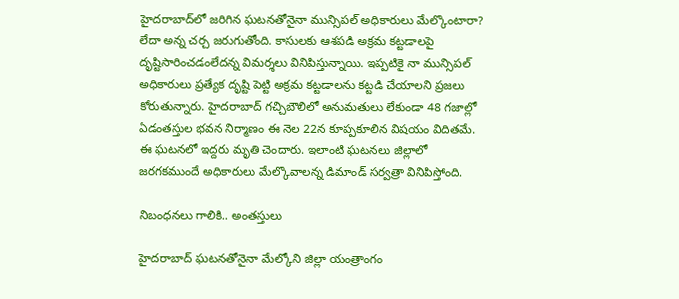హైదరాబాద్‌లో జరిగిన ఘటనతోనైనా మున్సిపల్‌ అధికారులు మేల్కొంటారా? లేదా అన్న చర్చ జరుగుతోంది. కాసులకు ఆశపడి అక్రమ కట్టడాలపై దృష్టిసారించడంలేదన్న విమర్శలు వినిపిస్తున్నాయి. ఇప్పటికై నా మున్సిపల్‌ అధికారులు ప్రత్యేక దృష్టి పెట్టి అక్రమ కట్టడాలను కట్టడి చేయాలని ప్రజలు కోరుతున్నారు. హైదరాబాద్‌ గచ్చిబౌలిలో అనుమతులు లేకుండా 48 గజాల్లో ఏడంతస్తుల భవన నిర్మాణం ఈ నెల 22న కూప్పకూలిన విషయం విదితమే. ఈ ఘటనలో ఇద్దరు మృతి చెందారు. ఇలాంటి ఘటనలు జిల్లాలో జరగకముందే అధికారులు మేల్కొవాలన్న డిమాండ్‌ సర్వత్రా వినిపిస్తోంది.

నిబంధనలు గాలికి.. అంతస్తులు

హైదరాబాద్‌ ఘటనతోనైనా మేల్కోని జిల్లా యంత్రాంగం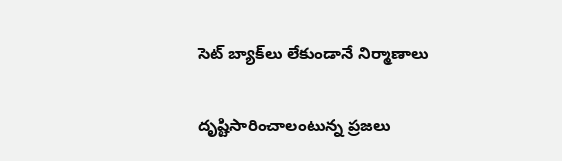సెట్‌ బ్యాక్‌లు లేకుండానే నిర్మాణాలు

దృష్టిసారించాలంటున్న ప్రజలు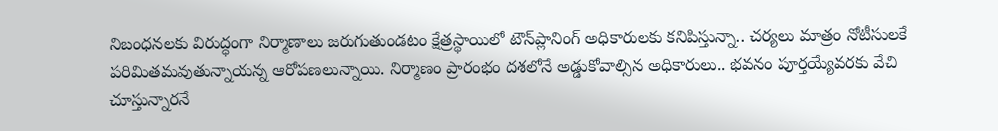నిబంధనలకు విరుద్ధంగా నిర్మాణాలు జరుగుతుండటం క్షేత్రస్థాయిలో టౌన్‌ప్లానింగ్‌ అధికారులకు కనిపిస్తున్నా.. చర్యలు మాత్రం నోటీసులకే పరిమితమవుతున్నాయన్న ఆరోపణలున్నాయి. నిర్మాణం ప్రారంభం దశలోనే అడ్డుకోవాల్సిన అధికారులు.. భవనం పూర్తయ్యేవరకు వేచి చూస్తున్నారనే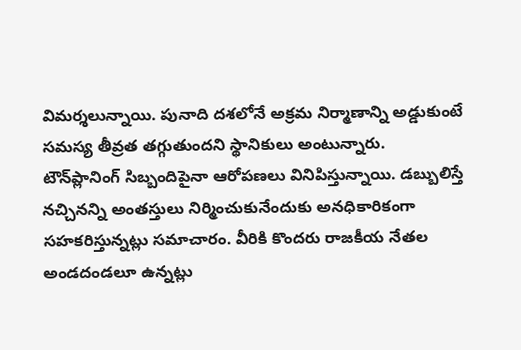విమర్శలున్నాయి. పునాది దశలోనే అక్రమ నిర్మాణాన్ని అడ్డుకుంటే సమస్య తీవ్రత తగ్గుతుందని స్థానికులు అంటున్నారు. టౌన్‌ప్లానింగ్‌ సిబ్బందిపైనా ఆరోపణలు వినిపిస్తున్నాయి. డబ్బులిస్తే నచ్చినన్ని అంతస్తులు నిర్మించుకునేందుకు అనధికారికంగా సహకరిస్తున్నట్లు సమాచారం. వీరికి కొందరు రాజకీయ నేతల అండదండలూ ఉన్నట్లు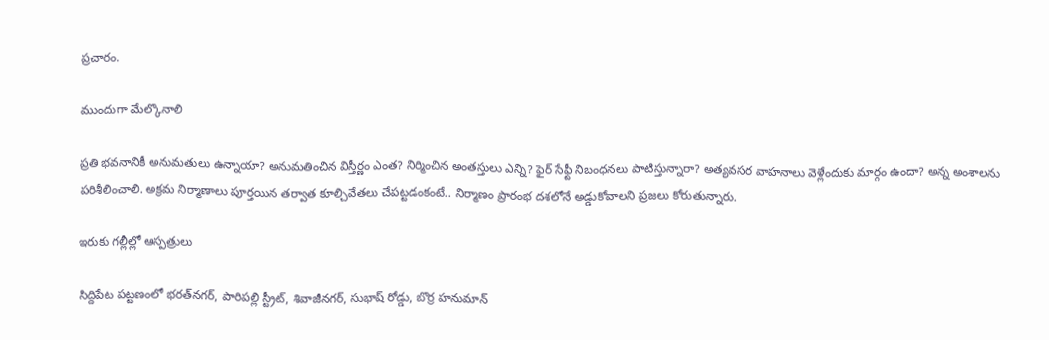ప్రచారం.

ముందుగా మేల్కొనాలి

ప్రతి భవనానికీ అనుమతులు ఉన్నాయా? అనుమతించిన విస్తీర్ణం ఎంత? నిర్మించిన అంతస్తులు ఎన్ని? ఫైర్‌ సేఫ్టీ నిబంధనలు పాటిస్తున్నారా? అత్యవసర వాహనాలు వెళ్లేందుకు మార్గం ఉందా? అన్న అంశాలను పరిశీలించాలి. అక్రమ నిర్మాణాలు పూర్తయిన తర్వాత కూల్చివేతలు చేపట్టడంకంటే.. నిర్మాణం ప్రారంభ దశలోనే అడ్డుకోవాలని ప్రజలు కోరుతున్నారు.

ఇరుకు గల్లీల్లో ఆస్పత్రులు

సిద్దిపేట పట్టణంలో భరత్‌నగర్‌, పారిపల్లి స్ట్రీట్‌, శివాజీనగర్‌, సుభాష్‌ రోడ్డు, బొర్ర హనుమాన్‌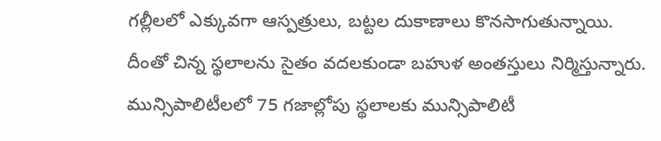గల్లీలలో ఎక్కువగా ఆస్పత్రులు, బట్టల దుకాణాలు కొనసాగుతున్నాయి. దీంతో చిన్న స్థలాలను సైతం వదలకుండా బహుళ అంతస్తులు నిర్మిస్తున్నారు. మున్సిపాలిటీలలో 75 గజాల్లోపు స్థలాలకు మున్సిపాలిటీ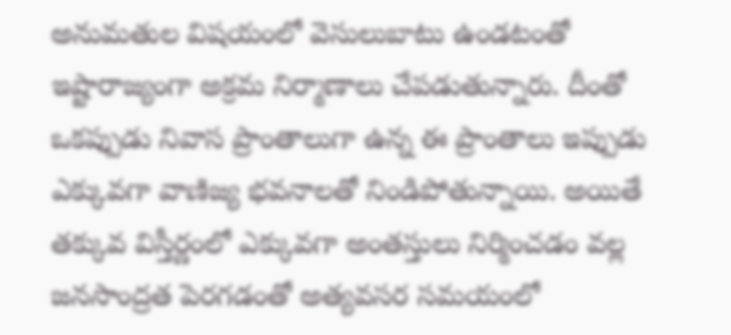అనుమతుల విషయంలో వెసులుబాటు ఉండటంతో ఇష్టారాజ్యంగా అక్రమ నిర్మాణాలు చేపడుతున్నారు. దీంతో ఒకప్పుడు నివాస ప్రాంతాలుగా ఉన్న ఈ ప్రాంతాలు ఇప్పుడు ఎక్కువగా వాణిజ్య భవనాలతో నిండిపోతున్నాయి. అయితే తక్కువ విస్తీర్ణంలో ఎక్కువగా అంతస్తులు నిర్మించడం వల్ల జనసాంద్రత పెరగడంతో అత్యవసర సమయంలో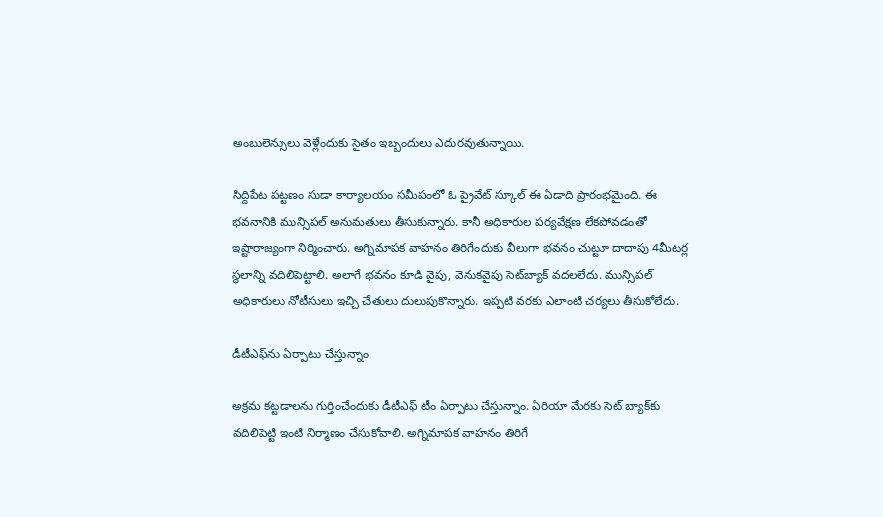అంబులెన్సులు వెళ్లేందుకు సైతం ఇబ్బందులు ఎదురవుతున్నాయి.

సిద్దిపేట పట్టణం సుడా కార్యాలయం సమీపంలో ఓ ప్రైవేట్‌ స్కూల్‌ ఈ ఏడాది ప్రారంభమైంది. ఈ భవనానికి మున్సిపల్‌ అనుమతులు తీసుకున్నారు. కానీ అధికారుల పర్యవేక్షణ లేకపోవడంతో ఇష్టారాజ్యంగా నిర్మించారు. అగ్నిమాపక వాహనం తిరిగేందుకు వీలుగా భవనం చుట్టూ దాదాపు 4మీటర్ల స్థలాన్ని వదిలిపెట్టాలి. అలాగే భవనం కూడి వైపు, వెనుకవైపు సెట్‌బ్యాక్‌ వదలలేదు. మున్సిపల్‌ అధికారులు నోటీసులు ఇచ్చి చేతులు దులుపుకొన్నారు. ఇప్పటి వరకు ఎలాంటి చర్యలు తీసుకోలేదు.

డీటీఎఫ్‌ను ఏర్పాటు చేస్తున్నాం

అక్రమ కట్టడాలను గుర్తించేందుకు డీటీఎఫ్‌ టీం ఏర్పాటు చేస్తున్నాం. ఏరియా మేరకు సెట్‌ బ్యాక్‌కు వదిలిపెట్టి ఇంటి నిర్మాణం చేసుకోవాలి. అగ్నిమాపక వాహనం తిరిగే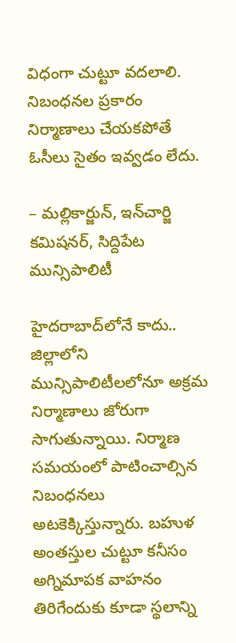విధంగా చుట్టూ వదలాలి. నిబంధనల ప్రకారం నిర్మాణాలు చేయకపోతే ఓసీలు సైతం ఇవ్వడం లేదు.

– మల్లికార్జున్‌, ఇన్‌చార్జి కమిషనర్‌, సిద్దిపేట మున్సిపాలిటీ

హైదరాబాద్‌లోనే కాదు.. జిల్లాలోని మున్సిపాలిటీలలోనూ అక్రమ నిర్మాణాలు జోరుగా సాగుతున్నాయి. నిర్మాణ సమయంలో పాటించాల్సిన నిబంధనలు అటకెక్కిస్తున్నారు. బహుళ అంతస్తుల చుట్టూ కనీసం అగ్నిమాపక వాహనం తిరిగేందుకు కూడా స్థలాన్ని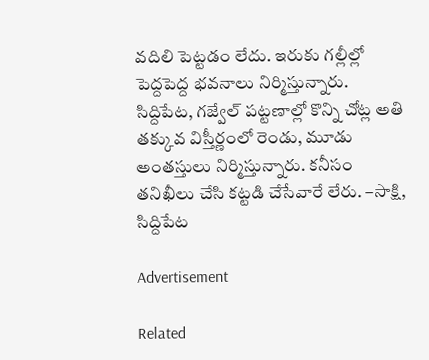వదిలి పెట్టడం లేదు. ఇరుకు గల్లీల్లో పెద్దపెద్ద భవనాలు నిర్మిస్తున్నారు. సిద్దిపేట, గజ్వేల్‌ పట్టణాల్లో కొన్ని చోట్ల అతి తక్కువ విస్తీర్ణంలో రెండు, మూడు అంతస్తులు నిర్మిస్తున్నారు. కనీసం తనిఖీలు చేసి కట్టడి చేసేవారే లేరు. –సాక్షి, సిద్దిపేట

Advertisement

Related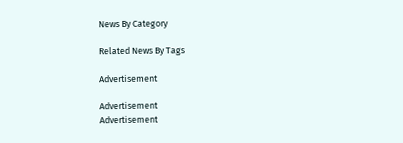News By Category

Related News By Tags

Advertisement

Advertisement
Advertisement